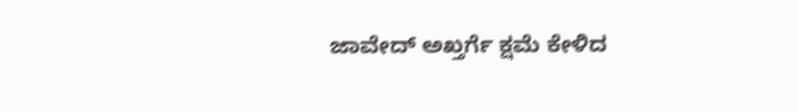ಜಾವೇದ್ ಅಖ್ತರ್ಗೆ ಕ್ಷಮೆ ಕೇಳಿದ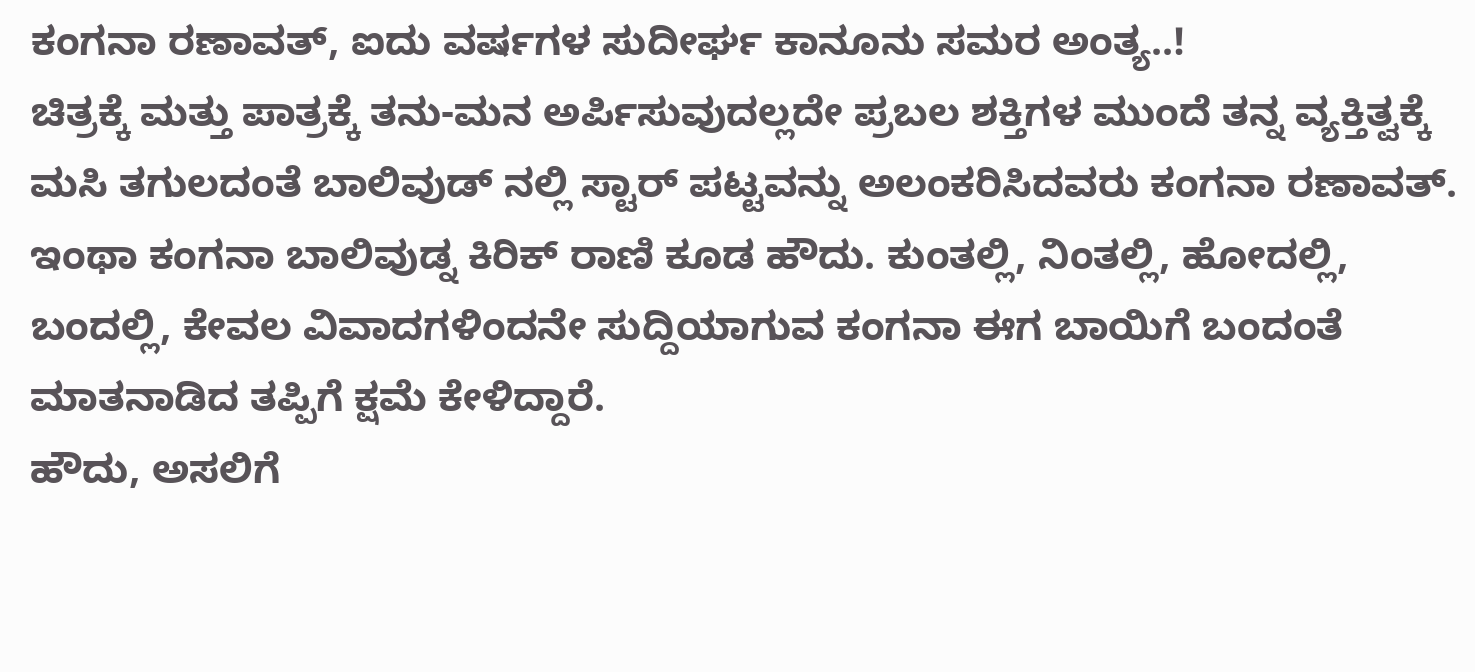ಕಂಗನಾ ರಣಾವತ್, ಐದು ವರ್ಷಗಳ ಸುದೀರ್ಘ ಕಾನೂನು ಸಮರ ಅಂತ್ಯ..!
ಚಿತ್ರಕ್ಕೆ ಮತ್ತು ಪಾತ್ರಕ್ಕೆ ತನು-ಮನ ಅರ್ಪಿಸುವುದಲ್ಲದೇ ಪ್ರಬಲ ಶಕ್ತಿಗಳ ಮುಂದೆ ತನ್ನ ವ್ಯಕ್ತಿತ್ವಕ್ಕೆ ಮಸಿ ತಗುಲದಂತೆ ಬಾಲಿವುಡ್ ನಲ್ಲಿ ಸ್ಟಾರ್ ಪಟ್ಟವನ್ನು ಅಲಂಕರಿಸಿದವರು ಕಂಗನಾ ರಣಾವತ್. ಇಂಥಾ ಕಂಗನಾ ಬಾಲಿವುಡ್ನ ಕಿರಿಕ್ ರಾಣಿ ಕೂಡ ಹೌದು. ಕುಂತಲ್ಲಿ, ನಿಂತಲ್ಲಿ, ಹೋದಲ್ಲಿ, ಬಂದಲ್ಲಿ, ಕೇವಲ ವಿವಾದಗಳಿಂದನೇ ಸುದ್ದಿಯಾಗುವ ಕಂಗನಾ ಈಗ ಬಾಯಿಗೆ ಬಂದಂತೆ ಮಾತನಾಡಿದ ತಪ್ಪಿಗೆ ಕ್ಷಮೆ ಕೇಳಿದ್ದಾರೆ.
ಹೌದು, ಅಸಲಿಗೆ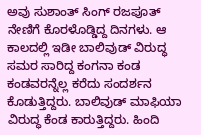ಅವು ಸುಶಾಂತ್ ಸಿಂಗ್ ರಜಪೂತ್ ನೇಣಿಗೆ ಕೊರಳೊಡ್ಡಿದ್ದ ದಿನಗಳು. ಆ ಕಾಲದಲ್ಲಿ ಇಡೀ ಬಾಲಿವುಡ್ ವಿರುದ್ಧ ಸಮರ ಸಾರಿದ್ದ ಕಂಗನಾ ಕಂಡ ಕಂಡವರನ್ನೆಲ್ಲ ಕರೆದು ಸಂದರ್ಶನ ಕೊಡುತ್ತಿದ್ದರು. ಬಾಲಿವುಡ್ ಮಾಫಿಯಾ ವಿರುದ್ಧ ಕೆಂಡ ಕಾರುತ್ತಿದ್ದರು. ಹಿಂದಿ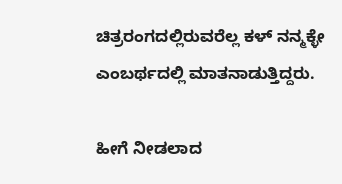ಚಿತ್ರರಂಗದಲ್ಲಿರುವರೆಲ್ಲ ಕಳ್ ನನ್ಮಕ್ಳೇ ಎಂಬರ್ಥದಲ್ಲಿ ಮಾತನಾಡುತ್ತಿದ್ದರು.

ಹೀಗೆ ನೀಡಲಾದ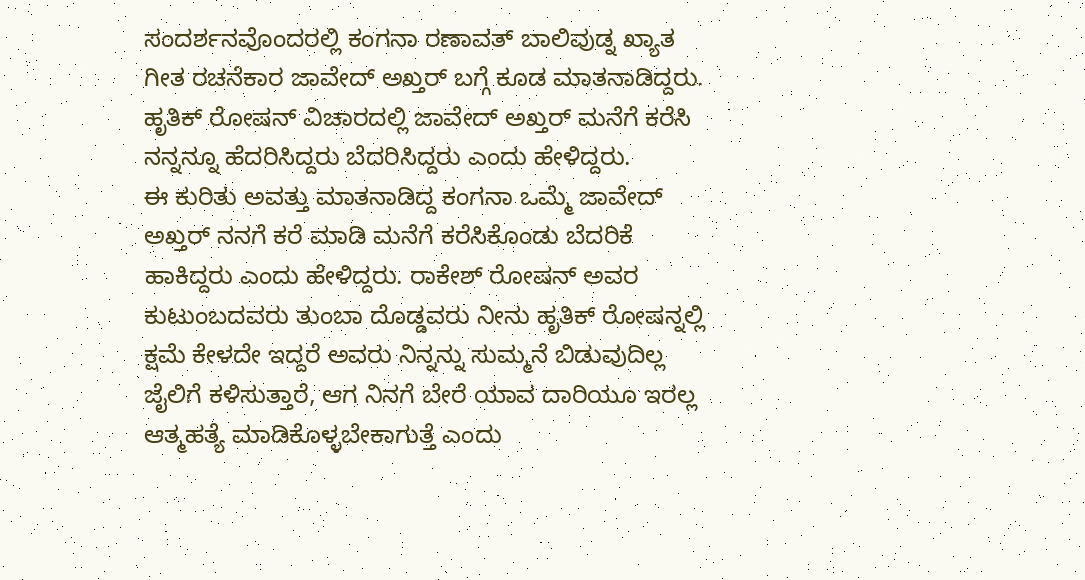ಸಂದರ್ಶನವೊಂದರಲ್ಲಿ ಕಂಗನಾ ರಣಾವತ್ ಬಾಲಿವುಡ್ನ ಖ್ಯಾತ ಗೀತ ರಚನೆಕಾರ ಜಾವೇದ್ ಅಖ್ತರ್ ಬಗ್ಗೆ ಕೂಡ ಮಾತನಾಡಿದ್ದರು. ಹೃತಿಕ್ ರೋಷನ್ ವಿಚಾರದಲ್ಲಿ ಜಾವೇದ್ ಅಖ್ತರ್ ಮನೆಗೆ ಕರೆಸಿ ನನ್ನನ್ನೂ ಹೆದರಿಸಿದ್ದರು ಬೆದರಿಸಿದ್ದರು ಎಂದು ಹೇಳಿದ್ದರು.
ಈ ಕುರಿತು ಅವತ್ತು ಮಾತನಾಡಿದ್ದ ಕಂಗನಾ ಒಮ್ಮೆ ಜಾವೇದ್ ಅಖ್ತರ್ ನನಗೆ ಕರೆ ಮಾಡಿ ಮನೆಗೆ ಕರೆಸಿಕೊಂಡು ಬೆದರಿಕೆ ಹಾಕಿದ್ದರು ಎಂದು ಹೇಳಿದ್ದರು. ರಾಕೇಶ್ ರೋಷನ್ ಅವರ ಕುಟುಂಬದವರು ತುಂಬಾ ದೊಡ್ಡವರು ನೀನು ಹೃತಿಕ್ ರೋಷನ್ನಲ್ಲಿ ಕ್ಷಮೆ ಕೇಳದೇ ಇದ್ದರೆ ಅವರು ನಿನ್ನನ್ನು ಸುಮ್ಮನೆ ಬಿಡುವುದಿಲ್ಲ ಜೈಲಿಗೆ ಕಳಿಸುತ್ತಾರೆ, ಆಗ ನಿನಗೆ ಬೇರೆ ಯಾವ ದಾರಿಯೂ ಇರಲ್ಲ ಆತ್ಮಹತ್ಯೆ ಮಾಡಿಕೊಳ್ಳಬೇಕಾಗುತ್ತೆ ಎಂದು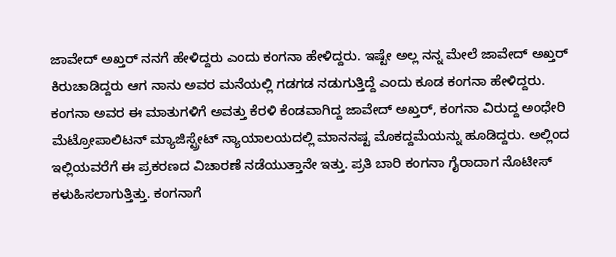ಜಾವೇದ್ ಅಖ್ತರ್ ನನಗೆ ಹೇಳಿದ್ದರು ಎಂದು ಕಂಗನಾ ಹೇಳಿದ್ದರು. ಇಷ್ಟೇ ಅಲ್ಲ ನನ್ನ ಮೇಲೆ ಜಾವೇದ್ ಅಖ್ತರ್ ಕಿರುಚಾಡಿದ್ದರು ಆಗ ನಾನು ಅವರ ಮನೆಯಲ್ಲಿ ಗಡಗಡ ನಡುಗುತ್ತಿದ್ದೆ ಎಂದು ಕೂಡ ಕಂಗನಾ ಹೇಳಿದ್ದರು.
ಕಂಗನಾ ಅವರ ಈ ಮಾತುಗಳಿಗೆ ಅವತ್ತು ಕೆರಳಿ ಕೆಂಡವಾಗಿದ್ದ ಜಾವೇದ್ ಅಖ್ತರ್, ಕಂಗನಾ ವಿರುದ್ದ ಅಂಧೇರಿ ಮೆಟ್ರೋಪಾಲಿಟನ್ ಮ್ಯಾಜಿಸ್ಟ್ರೇಟ್ ನ್ಯಾಯಾಲಯದಲ್ಲಿ ಮಾನನಷ್ಟ ಮೊಕದ್ದಮೆಯನ್ನು ಹೂಡಿದ್ದರು. ಅಲ್ಲಿಂದ ಇಲ್ಲಿಯವರೆಗೆ ಈ ಪ್ರಕರಣದ ವಿಚಾರಣೆ ನಡೆಯುತ್ತಾನೇ ಇತ್ತು. ಪ್ರತಿ ಬಾರಿ ಕಂಗನಾ ಗೈರಾದಾಗ ನೊಟೀಸ್ ಕಳುಹಿಸಲಾಗುತ್ತಿತ್ತು. ಕಂಗನಾಗೆ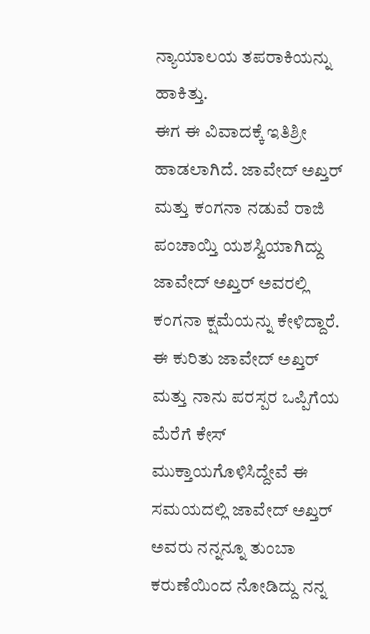ನ್ಯಾಯಾಲಯ ತಪರಾಕಿಯನ್ನು ಹಾಕಿತ್ತು.
ಈಗ ಈ ವಿವಾದಕ್ಕೆ ಇತಿಶ್ರೀ ಹಾಡಲಾಗಿದೆ. ಜಾವೇದ್ ಅಖ್ತರ್ ಮತ್ತು ಕಂಗನಾ ನಡುವೆ ರಾಜಿ ಪಂಚಾಯ್ತಿ ಯಶಸ್ವಿಯಾಗಿದ್ದು ಜಾವೇದ್ ಅಖ್ತರ್ ಅವರಲ್ಲಿ ಕಂಗನಾ ಕ್ಷಮೆಯನ್ನು ಕೇಳಿದ್ದಾರೆ. ಈ ಕುರಿತು ಜಾವೇದ್ ಅಖ್ತರ್ ಮತ್ತು ನಾನು ಪರಸ್ಪರ ಒಪ್ಪಿಗೆಯ ಮೆರೆಗೆ ಕೇಸ್ ಮುಕ್ತಾಯಗೊಳಿಸಿದ್ದೇವೆ ಈ ಸಮಯದಲ್ಲಿ ಜಾವೇದ್ ಅಖ್ತರ್ ಅವರು ನನ್ನನ್ನೂ ತುಂಬಾ ಕರುಣೆಯಿಂದ ನೋಡಿದ್ದು ನನ್ನ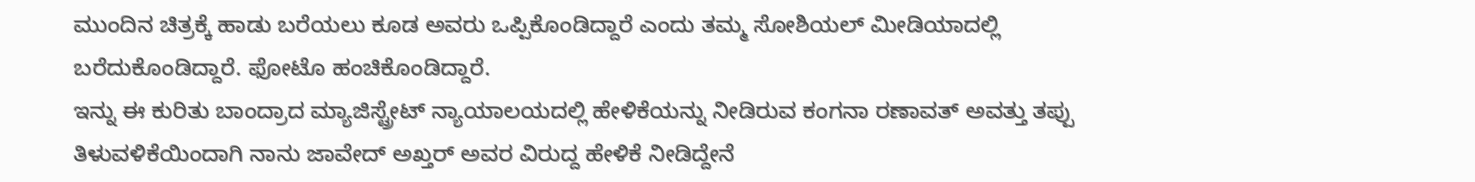ಮುಂದಿನ ಚಿತ್ರಕ್ಕೆ ಹಾಡು ಬರೆಯಲು ಕೂಡ ಅವರು ಒಪ್ಪಿಕೊಂಡಿದ್ದಾರೆ ಎಂದು ತಮ್ಮ ಸೋಶಿಯಲ್ ಮೀಡಿಯಾದಲ್ಲಿ ಬರೆದುಕೊಂಡಿದ್ದಾರೆ. ಫೋಟೊ ಹಂಚಿಕೊಂಡಿದ್ದಾರೆ.
ಇನ್ನು ಈ ಕುರಿತು ಬಾಂದ್ರಾದ ಮ್ಯಾಜಿಸ್ಟ್ರೇಟ್ ನ್ಯಾಯಾಲಯದಲ್ಲಿ ಹೇಳಿಕೆಯನ್ನು ನೀಡಿರುವ ಕಂಗನಾ ರಣಾವತ್ ಅವತ್ತು ತಪ್ಪು ತಿಳುವಳಿಕೆಯಿಂದಾಗಿ ನಾನು ಜಾವೇದ್ ಅಖ್ತರ್ ಅವರ ವಿರುದ್ದ ಹೇಳಿಕೆ ನೀಡಿದ್ದೇನೆ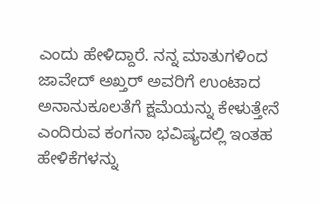ಎಂದು ಹೇಳಿದ್ದಾರೆ. ನನ್ನ ಮಾತುಗಳಿಂದ ಜಾವೇದ್ ಅಖ್ತರ್ ಅವರಿಗೆ ಉಂಟಾದ ಅನಾನುಕೂಲತೆಗೆ ಕ್ಷಮೆಯನ್ನು ಕೇಳುತ್ತೇನೆ ಎಂದಿರುವ ಕಂಗನಾ ಭವಿಷ್ಯದಲ್ಲಿ ಇಂತಹ ಹೇಳಿಕೆಗಳನ್ನು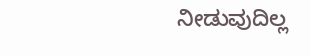ನೀಡುವುದಿಲ್ಲ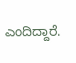ಎಂದಿದ್ದಾರೆ.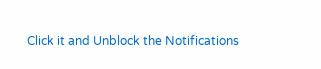Click it and Unblock the Notifications